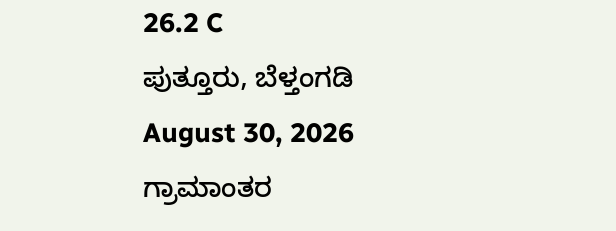26.2 C
ಪುತ್ತೂರು, ಬೆಳ್ತಂಗಡಿ
August 30, 2026
ಗ್ರಾಮಾಂತರ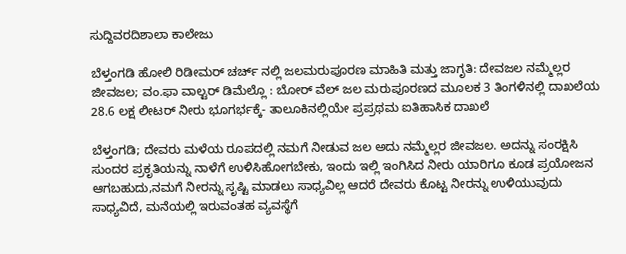ಸುದ್ದಿವರದಿಶಾಲಾ ಕಾಲೇಜು

ಬೆಳ್ತಂಗಡಿ ಹೋಲಿ ರಿಡೀಮರ್ ಚರ್ಚ್ ನಲ್ಲಿ ಜಲಮರುಪೂರಣ ಮಾಹಿತಿ ಮತ್ತು ಜಾಗೃತಿ: ದೇವಜಲ ನಮ್ಮೆಲ್ಲರ ಜೀವಜಲ; ವಂ.ಫಾ ವಾಲ್ಟರ್ ಡಿಮೆಲ್ಲೊ : ಬೋರ್ ವೆಲ್ ಜಲ ಮರುಪೂರಣದ ಮೂಲಕ 3 ತಿಂಗಳಿನಲ್ಲಿ ದಾಖಲೆಯ 28.6 ಲಕ್ಷ ಲೀಟರ್ ನೀರು ಭೂಗರ್ಭಕ್ಕೆ- ತಾಲೂಕಿನಲ್ಲಿಯೇ ಪ್ರಪ್ರಥಮ ಐತಿಹಾಸಿಕ ದಾಖಲೆ

ಬೆಳ್ತಂಗಡಿ; ದೇವರು ಮಳೆಯ ರೂಪದಲ್ಲಿ ನಮಗೆ ನೀಡುವ ಜಲ ಅದು ನಮ್ಮೆಲ್ಲರ ಜೀವಜಲ. ಅದನ್ನು ಸಂರಕ್ಷಿಸಿ ಸುಂದರ ಪ್ರಕೃತಿಯನ್ನು ನಾಳೆಗೆ ಉಳಿಸಿಹೋಗಬೇಕು, ಇಂದು ಇಲ್ಲಿ ಇಂಗಿಸಿದ ನೀರು ಯಾರಿಗೂ ಕೂಡ ಪ್ರಯೋಜನ ಆಗಬಹುದು,ನಮಗೆ ನೀರನ್ನು ಸೃಷ್ಟಿ ಮಾಡಲು ಸಾಧ್ಯವಿಲ್ಲ ಆದರೆ ದೇವರು ಕೊಟ್ಟ ನೀರನ್ನು ಉಳಿಯುವುದು ಸಾಧ್ಯವಿದೆ, ಮನೆಯಲ್ಲಿ ಇರುವಂತಹ ವ್ಯವಸ್ಥೆಗೆ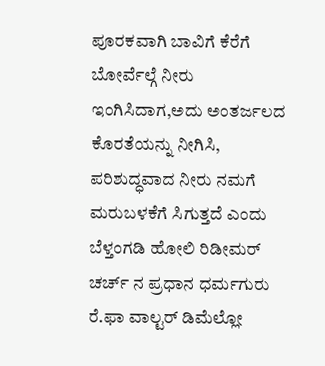ಪೂರಕವಾಗಿ ಬಾವಿಗೆ ಕೆರೆಗೆ ಬೋರ್ವೆಲ್ಗೆ ನೀರು ಇಂಗಿಸಿದಾಗ,ಅದು ಅಂತರ್ಜಲದ ಕೊರತೆಯನ್ನು ನೀಗಿಸಿ, ಪರಿಶುದ್ಧವಾದ ನೀರು ನಮಗೆ ಮರುಬಳಕೆಗೆ ಸಿಗುತ್ತದೆ ಎಂದು ಬೆಳ್ತಂಗಡಿ ಹೋಲಿ ರಿಡೀಮರ್ ಚರ್ಚ್ ನ ಪ್ರಧಾನ ಧರ್ಮಗುರು ರೆ.ಫಾ ವಾಲ್ಟರ್ ಡಿಮೆಲ್ಲೋ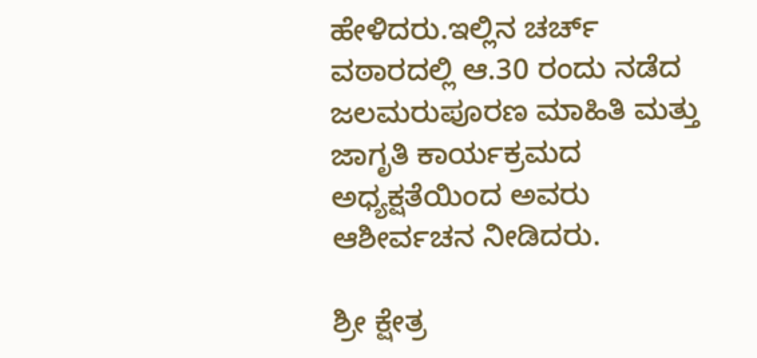ಹೇಳಿದರು.ಇಲ್ಲಿನ ಚರ್ಚ್ ವಠಾರದಲ್ಲಿ ಆ.30 ರಂದು ನಡೆದ ಜಲಮರುಪೂರಣ ಮಾಹಿತಿ ಮತ್ತು ಜಾಗೃತಿ ಕಾರ್ಯಕ್ರಮದ ಅಧ್ಯಕ್ಷತೆಯಿಂದ ಅವರು ಆಶೀರ್ವಚನ ನೀಡಿದರು.

ಶ್ರೀ ಕ್ಷೇತ್ರ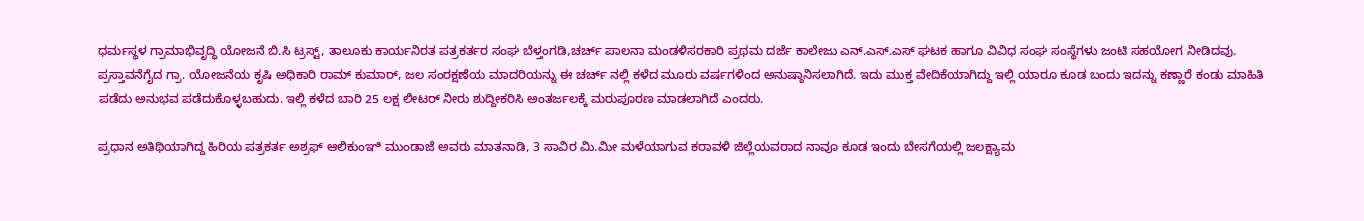ಧರ್ಮಸ್ಥಳ ಗ್ರಾಮಾಭಿವೃದ್ಧಿ ಯೋಜನೆ ಬಿ.ಸಿ ಟ್ರಸ್ಟ್, ತಾಲೂಕು ಕಾರ್ಯನಿರತ ಪತ್ರಕರ್ತರ ಸಂಘ ಬೆಳ್ತಂಗಡಿ,ಚರ್ಚ್ ಪಾಲನಾ ಮಂಡಳಿಸರಕಾರಿ ಪ್ರಥಮ ದರ್ಜೆ ಕಾಲೇಜು ಎನ್.ಎಸ್.ಎಸ್ ಘಟಕ ಹಾಗೂ ವಿವಿಧ ಸಂಘ ಸಂಸ್ಥೆಗಳು ಜಂಟಿ ಸಹಯೋಗ ನೀಡಿದವು. ಪ್ರಸ್ತಾವನೆಗೈದ ಗ್ರಾ. ಯೋಜನೆಯ ಕೃಷಿ ಅಧಿಕಾರಿ ರಾಮ್ ಕುಮಾರ್, ಜಲ ಸಂರಕ್ಷಣೆಯ ಮಾದರಿಯನ್ನು ಈ ಚರ್ಚ್ ನಲ್ಲಿ ಕಳೆದ ಮೂರು ವರ್ಷಗಳಿಂದ ಅನುಷ್ಠಾನಿಸಲಾಗಿದೆ. ಇದು ಮುಕ್ತ ವೇದಿಕೆಯಾಗಿದ್ದು ಇಲ್ಲಿ ಯಾರೂ ಕೂಡ ಬಂದು ಇದನ್ನು ಕಣ್ಣಾರೆ ಕಂಡು ಮಾಹಿತಿ ಪಡೆದು ಅನುಭವ ಪಡೆದುಕೊಳ್ಳಬಹುದು. ಇಲ್ಲಿ ಕಳೆದ ಬಾರಿ 25 ಲಕ್ಷ ಲೀಟರ್ ನೀರು ಶುದ್ದೀಕರಿಸಿ ಅಂತರ್ಜಲಕ್ಕೆ ಮರುಪೂರಣ ಮಾಡಲಾಗಿದೆ ಎಂದರು.

ಪ್ರಧಾನ ಅತಿಥಿಯಾಗಿದ್ದ ಹಿರಿಯ ಪತ್ರಕರ್ತ ಅಶ್ರಫ್ ಆಲಿಕುಂಞಿ ಮುಂಡಾಜೆ ಅವರು ಮಾತನಾಡಿ, 3 ಸಾವಿರ ಮಿ.ಮೀ ಮಳೆಯಾಗುವ ಕರಾವಳಿ ಜಿಲ್ಲೆಯವರಾದ ನಾವೂ ಕೂಡ ಇಂದು ಬೇಸಗೆಯಲ್ಲಿ ಜಲಕ್ಷ್ಯಾಮ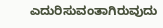ಎದುರಿಸುವಂತಾಗಿರುವುದು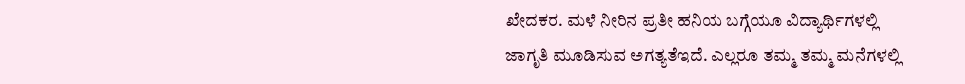ಖೇದಕರ. ಮಳೆ ನೀರಿನ ಪ್ರತೀ ಹನಿಯ ಬಗ್ಗೆಯೂ ವಿದ್ಯಾರ್ಥಿಗಳಲ್ಲಿ ಜಾಗೃತಿ ಮೂಡಿಸುವ ಅಗತ್ಯತೆಇದೆ. ಎಲ್ಲರೂ ತಮ್ಮ ತಮ್ಮ ಮನೆಗಳಲ್ಲಿ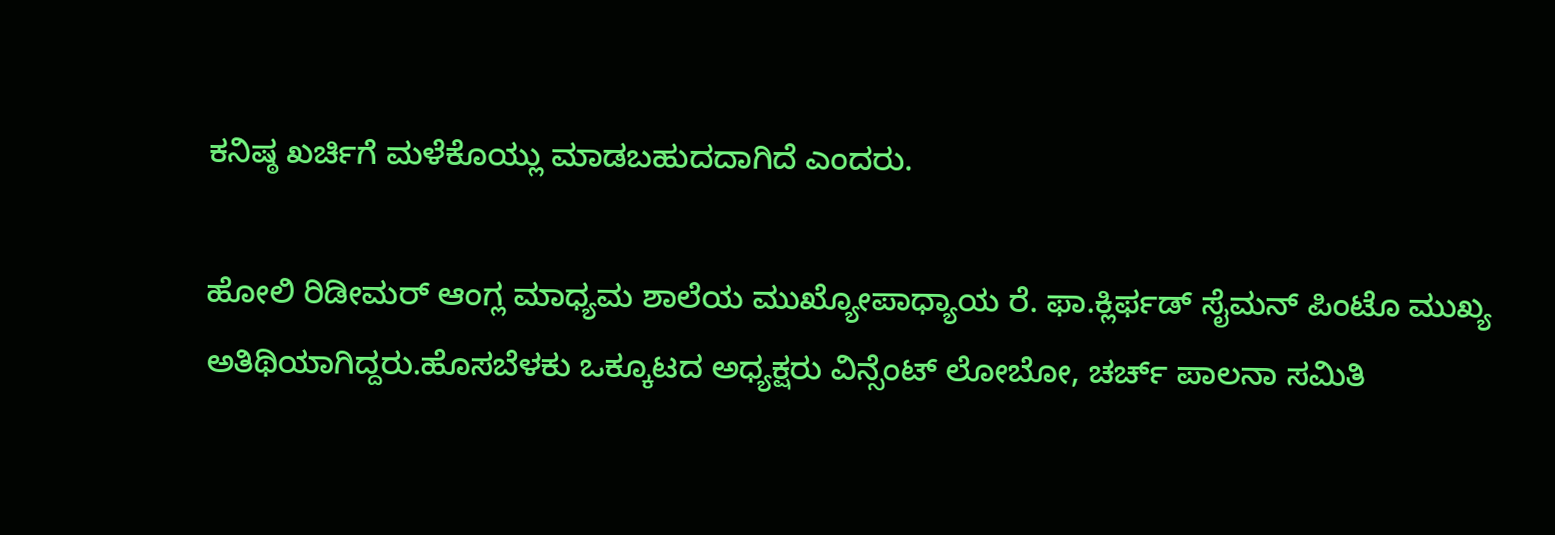ಕನಿಷ್ಠ ಖರ್ಚಿಗೆ ಮಳೆಕೊಯ್ಲು ಮಾಡಬಹುದದಾಗಿದೆ ಎಂದರು.

ಹೋಲಿ ರಿಡೀಮರ್ ಆಂಗ್ಲ ಮಾಧ್ಯಮ ಶಾಲೆಯ ಮುಖ್ಯೋಪಾಧ್ಯಾಯ ರೆ. ಫಾ.ಕ್ಲಿರ್ಫಡ್ ಸೈಮನ್ ಪಿಂಟೊ ಮುಖ್ಯ ಅತಿಥಿಯಾಗಿದ್ದರು.ಹೊಸಬೆಳಕು ಒಕ್ಕೂಟದ ಅಧ್ಯಕ್ಷರು ವಿನ್ಸೆಂಟ್ ಲೋಬೋ, ಚರ್ಚ್ ಪಾಲನಾ ಸಮಿತಿ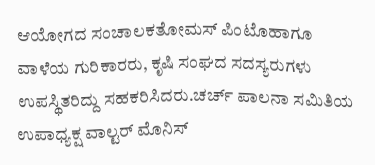ಆಯೋಗದ ಸಂಚಾಲಕತೋಮಸ್ ಪಿಂಟೊಹಾಗೂ ವಾಳೆಯ ಗುರಿಕಾರರು, ಕೃಷಿ ಸಂಘದ ಸದಸ್ಯರುಗಳು ಉಪಸ್ಥಿತರಿದ್ದು ಸಹಕರಿಸಿದರು.ಚರ್ಚ್ ಪಾಲನಾ ಸಮಿತಿಯ ಉಪಾಧ್ಯಕ್ಷ ವಾಲ್ಟರ್ ಮೊನಿಸ್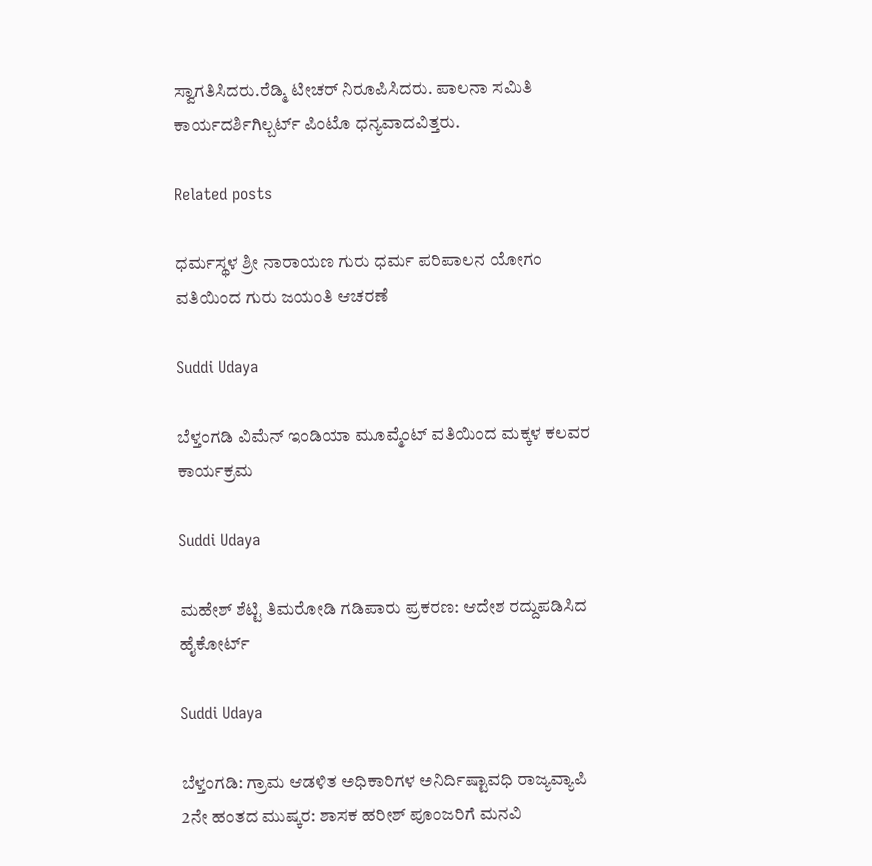ಸ್ವಾಗತಿಸಿದರು.ರೆಡ್ಮಿ ಟೀಚರ್ ನಿರೂಪಿಸಿದರು. ಪಾಲನಾ ಸಮಿತಿ ಕಾರ್ಯದರ್ಶಿಗಿಲ್ಬರ್ಟ್ ಪಿಂಟೊ ಧನ್ಯವಾದವಿತ್ತರು.

Related posts

ಧರ್ಮಸ್ಥಳ ಶ್ರೀ ನಾರಾಯಣ ಗುರು ಧರ್ಮ ಪರಿಪಾಲನ ಯೋಗಂ ವತಿಯಿಂದ ಗುರು ಜಯಂತಿ ಆಚರಣೆ

Suddi Udaya

ಬೆಳ್ತಂಗಡಿ ವಿಮೆನ್ ಇಂಡಿಯಾ ಮೂವ್ಮೆಂಟ್ ವತಿಯಿಂದ ಮಕ್ಕಳ ಕಲವರ ಕಾರ್ಯಕ್ರಮ

Suddi Udaya

ಮಹೇಶ್ ಶೆಟ್ಟಿ ತಿಮರೋಡಿ ಗಡಿಪಾರು ಪ್ರಕರಣ: ಆದೇಶ ರದ್ದುಪಡಿಸಿದ ಹೈಕೋರ್ಟ್

Suddi Udaya

ಬೆಳ್ತಂಗಡಿ: ಗ್ರಾಮ ಆಡಳಿತ ಅಧಿಕಾರಿಗಳ ಅನಿರ್ದಿಷ್ಟಾವಧಿ ರಾಜ್ಯವ್ಯಾಪಿ 2ನೇ ಹಂತದ ಮುಷ್ಕರ: ಶಾಸಕ ಹರೀಶ್ ಪೂಂಜರಿಗೆ ಮನವಿ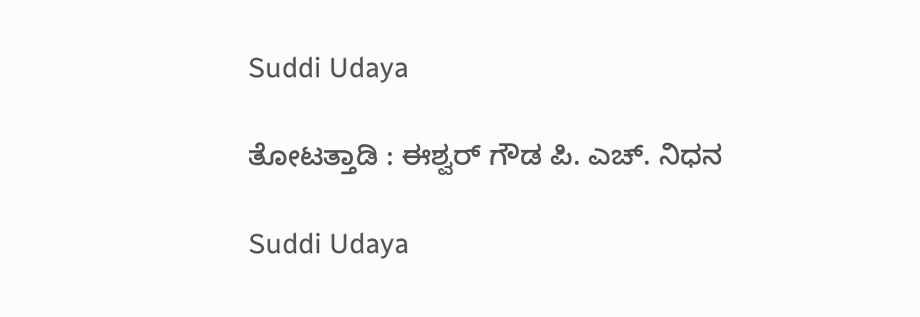Suddi Udaya

ತೋಟತ್ತಾಡಿ : ಈಶ್ವರ್ ಗೌಡ ಪಿ. ಎಚ್. ನಿಧನ

Suddi Udaya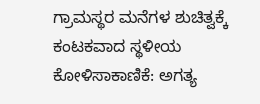ಗ್ರಾಮಸ್ಥರ ಮನೆಗಳ ಶುಚಿತ್ವಕ್ಕೆ ಕಂಟಕವಾದ ಸ್ಥಳೀಯ ಕೋಳಿಸಾಕಾಣಿಕೆ: ಅಗತ್ಯ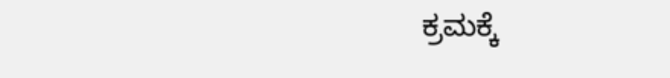ಕ್ರಮಕ್ಕೆ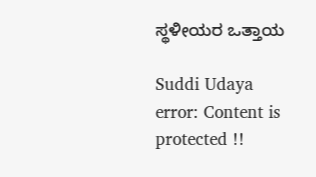ಸ್ಥಳೀಯರ ಒತ್ತಾಯ

Suddi Udaya
error: Content is protected !!